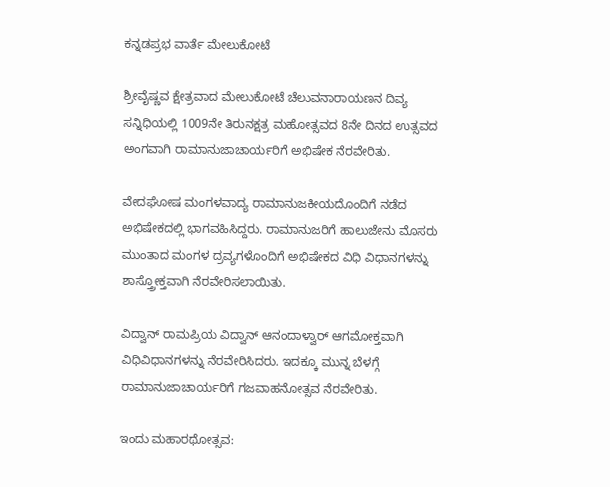ಕನ್ನಡಪ್ರಭ ವಾರ್ತೆ ಮೇಲುಕೋಟೆ

ಶ್ರೀವೈಷ್ಣವ ಕ್ಷೇತ್ರವಾದ ಮೇಲುಕೋಟೆ ಚೆಲುವನಾರಾಯಣನ ದಿವ್ಯ ಸನ್ನಿಧಿಯಲ್ಲಿ 1009ನೇ ತಿರುನಕ್ಷತ್ರ ಮಹೋತ್ಸವದ 8ನೇ ದಿನದ ಉತ್ಸವದ ಅಂಗವಾಗಿ ರಾಮಾನುಜಾಚಾರ್ಯರಿಗೆ ಅಭಿಷೇಕ ನೆರವೇರಿತು.

ವೇದಘೋಷ ಮಂಗಳವಾದ್ಯ ರಾಮಾನುಜಕೀಯದೊಂದಿಗೆ ನಡೆದ ಅಭಿಷೇಕದಲ್ಲಿ ಭಾಗವಹಿಸಿದ್ದರು. ರಾಮಾನುಜರಿಗೆ ಹಾಲುಜೇನು ಮೊಸರು ಮುಂತಾದ ಮಂಗಳ ದ್ರವ್ಯಗಳೊಂದಿಗೆ ಅಭಿಷೇಕದ ವಿಧಿ ವಿಧಾನಗಳನ್ನು ಶಾಸ್ತ್ರೋಕ್ತವಾಗಿ ನೆರವೇರಿಸಲಾಯಿತು.

ವಿದ್ವಾನ್ ರಾಮಪ್ರಿಯ ವಿದ್ವಾನ್ ಆನಂದಾಳ್ವಾರ್ ಆಗಮೋಕ್ತವಾಗಿ ವಿಧಿವಿಧಾನಗಳನ್ನು ನೆರವೇರಿಸಿದರು. ಇದಕ್ಕೂ ಮುನ್ನ ಬೆಳಗ್ಗೆ ರಾಮಾನುಜಾಚಾರ್ಯರಿಗೆ ಗಜವಾಹನೋತ್ಸವ ನೆರವೇರಿತು.

ಇಂದು ಮಹಾರಥೋತ್ಸವ: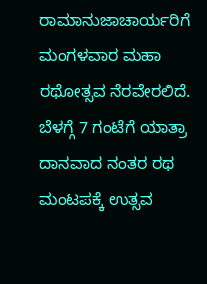ರಾಮಾನುಜಾಚಾರ್ಯರಿಗೆ ಮಂಗಳವಾರ ಮಹಾ ರಥೋತ್ಸವ ನೆರವೇರಲಿದೆ. ಬೆಳಗ್ಗೆ 7 ಗಂಟೆಗೆ ಯಾತ್ರಾ ದಾನವಾದ ನಂತರ ರಥ ಮಂಟಪಕ್ಕೆ ಉತ್ಸವ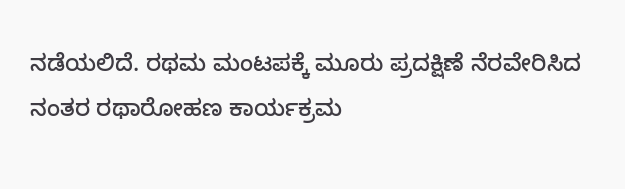ನಡೆಯಲಿದೆ. ರಥಮ ಮಂಟಪಕ್ಕೆ ಮೂರು ಪ್ರದಕ್ಷಿಣೆ ನೆರವೇರಿಸಿದ ನಂತರ ರಥಾರೋಹಣ ಕಾರ್ಯಕ್ರಮ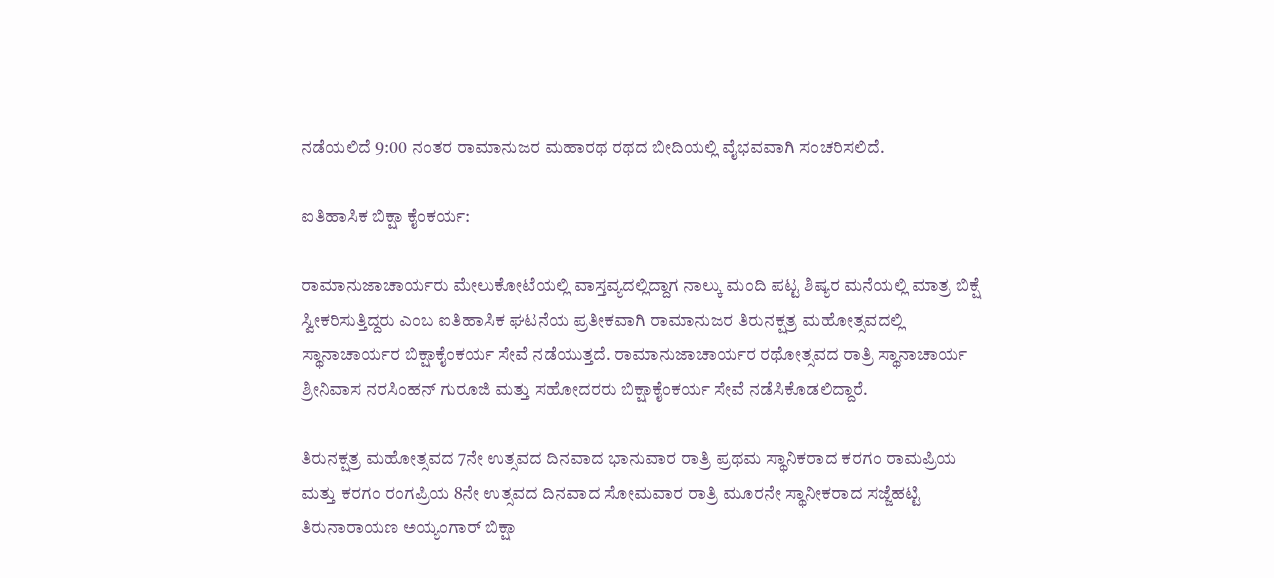ನಡೆಯಲಿದೆ 9:00 ನಂತರ ರಾಮಾನುಜರ ಮಹಾರಥ ರಥದ ಬೀದಿಯಲ್ಲಿ ವೈಭವವಾಗಿ ಸಂಚರಿಸಲಿದೆ.

ಐತಿಹಾಸಿಕ ಬಿಕ್ಷಾ ಕೈಂಕರ್ಯ:

ರಾಮಾನುಜಾಚಾರ್ಯರು ಮೇಲುಕೋಟೆಯಲ್ಲಿ ವಾಸ್ತವ್ಯದಲ್ಲಿದ್ದಾಗ ನಾಲ್ಕು ಮಂದಿ ಪಟ್ಟ ಶಿಷ್ಯರ ಮನೆಯಲ್ಲಿ ಮಾತ್ರ ಬಿಕ್ಷೆ ಸ್ವೀಕರಿಸುತ್ತಿದ್ದರು ಎಂಬ ಐತಿಹಾಸಿಕ ಘಟನೆಯ ಪ್ರತೀಕವಾಗಿ ರಾಮಾನುಜರ ತಿರುನಕ್ಷತ್ರ ಮಹೋತ್ಸವದಲ್ಲಿ ಸ್ಥಾನಾಚಾರ್ಯರ ಬಿಕ್ಷಾಕೈಂಕರ್ಯ ಸೇವೆ ನಡೆಯುತ್ತದೆ. ರಾಮಾನುಜಾಚಾರ್ಯರ ರಥೋತ್ಸವದ ರಾತ್ರಿ ಸ್ಥಾನಾಚಾರ್ಯ ಶ್ರೀನಿವಾಸ ನರಸಿಂಹನ್ ಗುರೂಜಿ ಮತ್ತು ಸಹೋದರರು ಬಿಕ್ಷಾಕೈಂಕರ್ಯ ಸೇವೆ ನಡೆಸಿಕೊಡಲಿದ್ದಾರೆ.

ತಿರುನಕ್ಷತ್ರ ಮಹೋತ್ಸವದ 7ನೇ ಉತ್ಸವದ ದಿನವಾದ ಭಾನುವಾರ ರಾತ್ರಿ ಪ್ರಥಮ ಸ್ಥಾನಿಕರಾದ ಕರಗಂ ರಾಮಪ್ರಿಯ ಮತ್ತು ಕರಗಂ ರಂಗಪ್ರಿಯ 8ನೇ ಉತ್ಸವದ ದಿನವಾದ ಸೋಮವಾರ ರಾತ್ರಿ ಮೂರನೇ ಸ್ಥಾನೀಕರಾದ ಸಜ್ಜೆಹಟ್ಟಿ ತಿರುನಾರಾಯಣ ಅಯ್ಯಂಗಾರ್ ‌ಬಿಕ್ಷಾ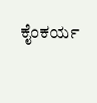ಕೈಂಕರ್ಯ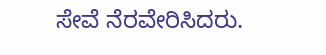ಸೇವೆ ನೆರವೇರಿಸಿದರು.